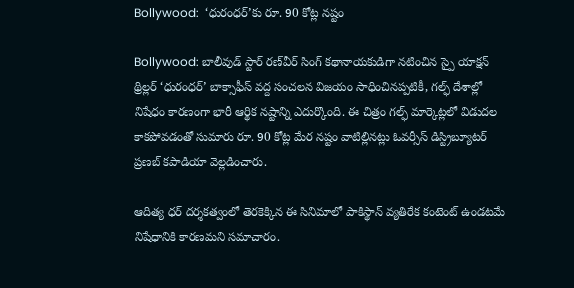Bollywood:  ‘ధురంధర్’కు రూ. 90 కోట్ల నష్టం

Bollywood: బాలీవుడ్ స్టార్ రణ్‌వీర్ సింగ్ కథానాయకుడిగా నటించిన స్పై యాక్షన్ థ్రిల్లర్ ‘ధురంధర్’ బాక్సాఫీస్ వద్ద సంచలన విజయం సాధించినప్పటికీ, గల్ఫ్ దేశాల్లో నిషేధం కారణంగా భారీ ఆర్థిక నష్టాన్ని ఎదుర్కొంది. ఈ చిత్రం గల్ఫ్ మార్కెట్లలో విడుదల కాకపోవడంతో సుమారు రూ. 90 కోట్ల మేర నష్టం వాటిల్లినట్లు ఓవర్సీస్ డిస్ట్రిబ్యూటర్ ప్రణబ్ కపాడియా వెల్లడించారు.

ఆదిత్య ధర్ దర్శకత్వంలో తెరకెక్కిన ఈ సినిమాలో పాకిస్థాన్ వ్యతిరేక కంటెంట్ ఉండటమే నిషేధానికి కారణమని సమాచారం.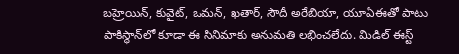బహ్రెయిన్, కువైట్, ఒమన్, ఖతార్, సౌదీ అరేబియా, యూఏఈతో పాటు పాకిస్థాన్‌లో కూడా ఈ సినిమాకు అనుమతి లభించలేదు. మిడిల్ ఈస్ట్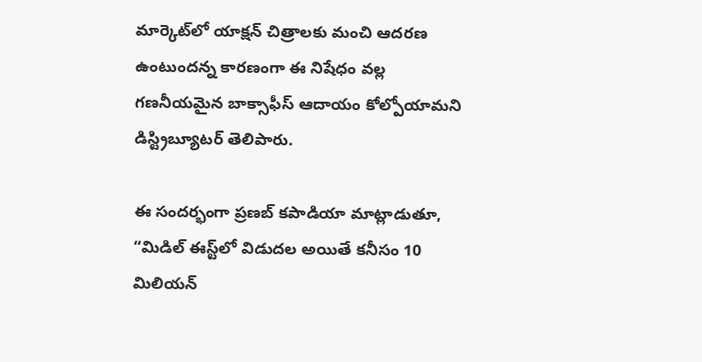మార్కెట్‌లో యాక్షన్ చిత్రాలకు మంచి ఆదరణ ఉంటుందన్న కారణంగా ఈ నిషేధం వల్ల గణనీయమైన బాక్సాఫీస్ ఆదాయం కోల్పోయామని డిస్ట్రిబ్యూటర్ తెలిపారు.

ఈ సందర్భంగా ప్రణబ్ కపాడియా మాట్లాడుతూ,
“మిడిల్ ఈస్ట్‌లో విడుదల అయితే కనీసం 10 మిలియన్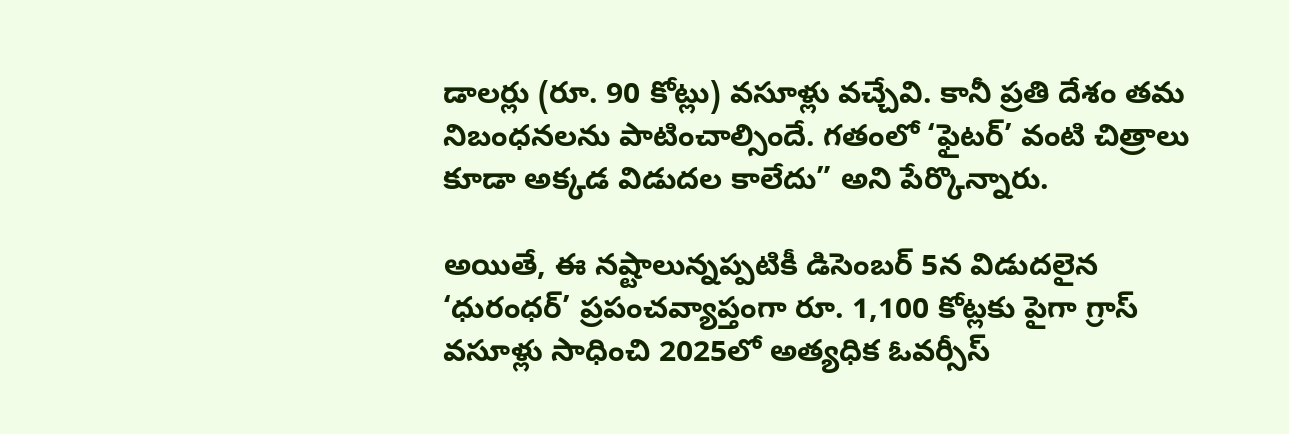డాలర్లు (రూ. 90 కోట్లు) వసూళ్లు వచ్చేవి. కానీ ప్రతి దేశం తమ నిబంధనలను పాటించాల్సిందే. గతంలో ‘ఫైటర్’ వంటి చిత్రాలు కూడా అక్కడ విడుదల కాలేదు” అని పేర్కొన్నారు.

అయితే, ఈ నష్టాలున్నప్పటికీ డిసెంబర్ 5న విడుదలైన ‘ధురంధర్’ ప్రపంచవ్యాప్తంగా రూ. 1,100 కోట్లకు పైగా గ్రాస్ వసూళ్లు సాధించి 2025లో అత్యధిక ఓవర్సీస్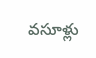వసూళ్లు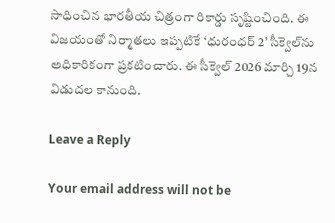సాధించిన భారతీయ చిత్రంగా రికార్డు సృష్టించింది. ఈ విజయంతో నిర్మాతలు ఇప్పటికే ‘ధురంధర్ 2’ సీక్వెల్‌ను అధికారికంగా ప్రకటించారు. ఈ సీక్వెల్ 2026 మార్చి 19న విడుదల కానుంది.

Leave a Reply

Your email address will not be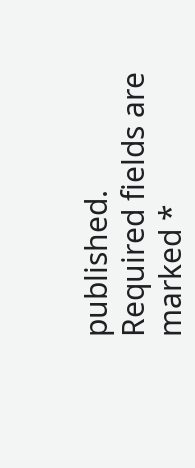published. Required fields are marked *